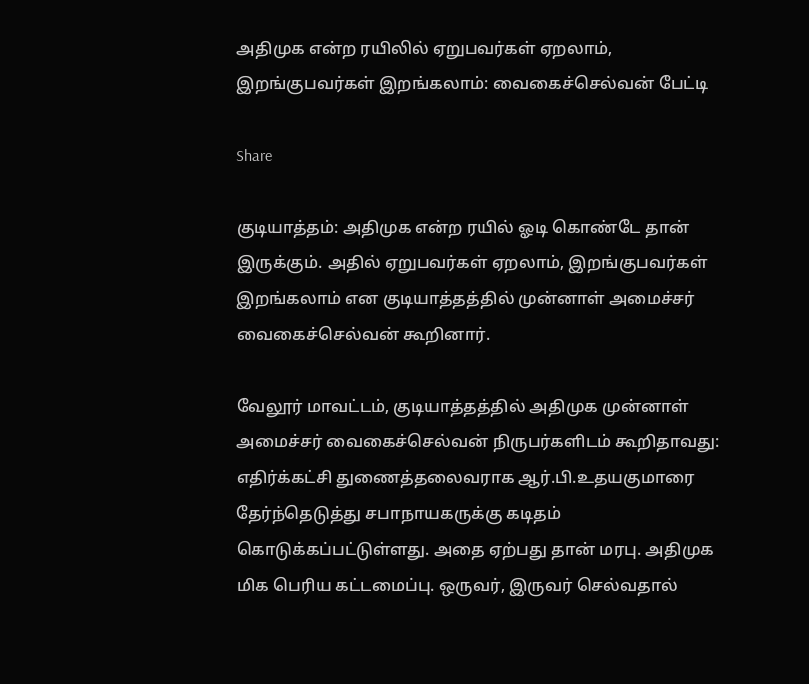அதிமுக என்ற ரயிலில் ஏறுபவர்கள் ஏறலாம், இறங்குபவர்கள் இறங்கலாம்: வைகைச்செல்வன் பேட்டி

Share

குடியாத்தம்: அதிமுக என்ற ரயில் ஓடி கொண்டே தான் இருக்கும். அதில் ஏறுபவர்கள் ஏறலாம், இறங்குபவர்கள் இறங்கலாம் என குடியாத்தத்தில் முன்னாள் அமைச்சர் வைகைச்செல்வன் கூறினார்.

வேலூர் மாவட்டம், குடியாத்தத்தில் அதிமுக முன்னாள் அமைச்சர் வைகைச்செல்வன் நிருபர்களிடம் கூறிதாவது:
எதிர்க்கட்சி துணைத்தலைவராக ஆர்.பி.உதயகுமாரை தேர்ந்தெடுத்து சபாநாயகருக்கு கடிதம் கொடுக்கப்பட்டுள்ளது. அதை ஏற்பது தான் மரபு. அதிமுக மிக பெரிய கட்டமைப்பு. ஒருவர், இருவர் செல்வதால்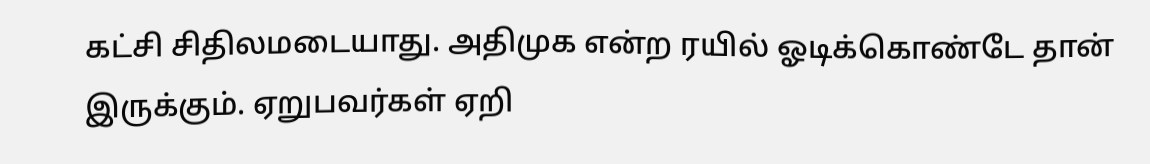கட்சி சிதிலமடையாது. அதிமுக என்ற ரயில் ஓடிக்கொண்டே தான் இருக்கும். ஏறுபவர்கள் ஏறி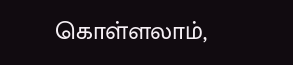கொள்ளலாம்,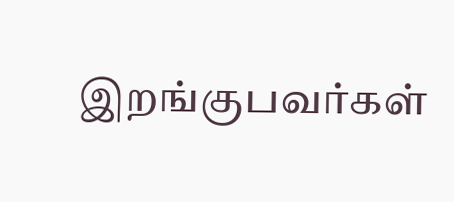இறங்குபவர்கள்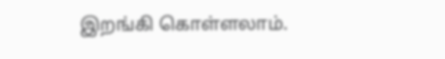இறங்கி கொள்ளலாம்.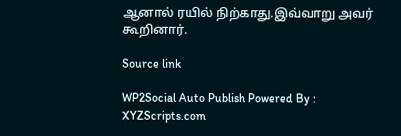ஆனால் ரயில் நிற்காது.இவ்வாறு அவர் கூறினார்.

Source link

WP2Social Auto Publish Powered By : XYZScripts.com